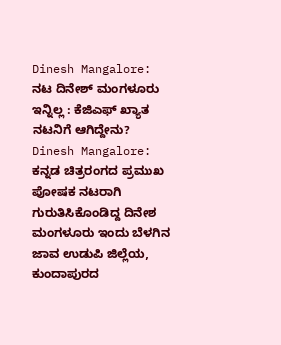Dinesh Mangalore: ನಟ ದಿನೇಶ್ ಮಂಗಳೂರು ಇನ್ನಿಲ್ಲ : ಕೆಜಿಎಫ್ ಖ್ಯಾತ ನಟನಿಗೆ ಆಗಿದ್ದೇನು?
Dinesh Mangalore: ಕನ್ನಡ ಚಿತ್ರರಂಗದ ಪ್ರಮುಖ ಪೋಷಕ ನಟರಾಗಿ ಗುರುತಿಸಿಕೊಂಡಿದ್ದ ದಿನೇಶ ಮಂಗಳೂರು ಇಂದು ಬೆಳಗಿನ ಜಾವ ಉಡುಪಿ ಜಿಲ್ಲೆಯ, ಕುಂದಾಪುರದ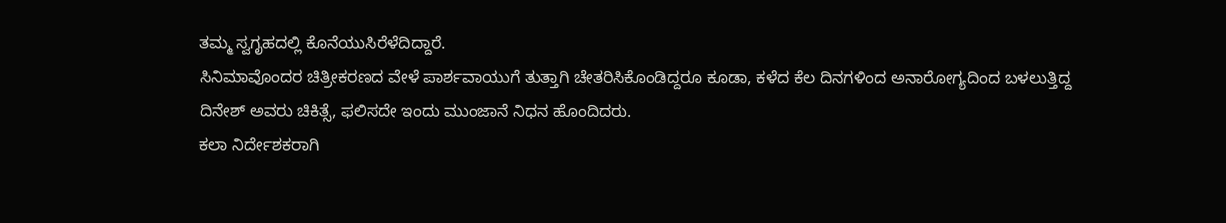ತಮ್ಮ ಸ್ವಗೃಹದಲ್ಲಿ ಕೊನೆಯುಸಿರೆಳೆದಿದ್ದಾರೆ.
ಸಿನಿಮಾವೊಂದರ ಚಿತ್ರೀಕರಣದ ವೇಳೆ ಪಾರ್ಶವಾಯುಗೆ ತುತ್ತಾಗಿ ಚೇತರಿಸಿಕೊಂಡಿದ್ದರೂ ಕೂಡಾ, ಕಳೆದ ಕೆಲ ದಿನಗಳಿಂದ ಅನಾರೋಗ್ಯದಿಂದ ಬಳಲುತ್ತಿದ್ದ ದಿನೇಶ್ ಅವರು ಚಿಕಿತ್ಸೆ, ಫಲಿಸದೇ ಇಂದು ಮುಂಜಾನೆ ನಿಧನ ಹೊಂದಿದರು.
ಕಲಾ ನಿರ್ದೇಶಕರಾಗಿ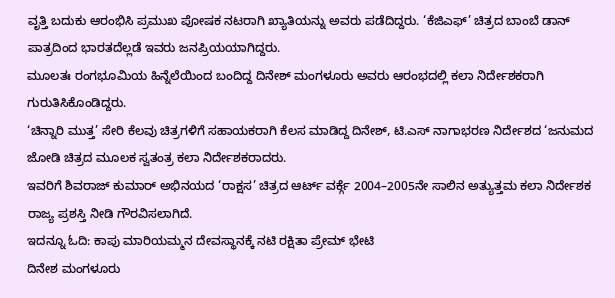ವೃತ್ತಿ ಬದುಕು ಆರಂಭಿಸಿ ಪ್ರಮುಖ ಪೋಷಕ ನಟರಾಗಿ ಖ್ಯಾತಿಯನ್ನು ಅವರು ಪಡೆದಿದ್ದರು. ‘ಕೆಜಿಎಫ್’ ಚಿತ್ರದ ಬಾಂಬೆ ಡಾನ್ ಪಾತ್ರದಿಂದ ಭಾರತದೆಲ್ಲಡೆ ಇವರು ಜನಪ್ರಿಯಯಾಗಿದ್ದರು.
ಮೂಲತಃ ರಂಗಭೂಮಿಯ ಹಿನ್ನೆಲೆಯಿಂದ ಬಂದಿದ್ದ ದಿನೇಶ್ ಮಂಗಳೂರು ಅವರು ಆರಂಭದಲ್ಲಿ ಕಲಾ ನಿರ್ದೇಶಕರಾಗಿ ಗುರುತಿಸಿಕೊಂಡಿದ್ದರು.
‘ಚಿನ್ನಾರಿ ಮುತ್ತ’ ಸೇರಿ ಕೆಲವು ಚಿತ್ರಗಳಿಗೆ ಸಹಾಯಕರಾಗಿ ಕೆಲಸ ಮಾಡಿದ್ದ ದಿನೇಶ್, ಟಿ.ಎಸ್ ನಾಗಾಭರಣ ನಿರ್ದೇಶದ ‘ಜನುಮದ ಜೋಡಿ ಚಿತ್ರದ ಮೂಲಕ ಸ್ವತಂತ್ರ ಕಲಾ ನಿರ್ದೇಶಕರಾದರು.
ಇವರಿಗೆ ಶಿವರಾಜ್ ಕುಮಾರ್ ಅಭಿನಯದ ‘ರಾಕ್ಷಸ’ ಚಿತ್ರದ ಆರ್ಟ್ ವರ್ಕ್ಗೆ 2004–2005ನೇ ಸಾಲಿನ ಅತ್ಯುತ್ತಮ ಕಲಾ ನಿರ್ದೇಶಕ ರಾಜ್ಯ ಪ್ರಶಸ್ತಿ ನೀಡಿ ಗೌರವಿಸಲಾಗಿದೆ.
ಇದನ್ನೂ ಓದಿ: ಕಾಪು ಮಾರಿಯಮ್ಮನ ದೇವಸ್ಥಾನಕ್ಕೆ ನಟಿ ರಕ್ಷಿತಾ ಪ್ರೇಮ್ ಭೇಟಿ
ದಿನೇಶ ಮಂಗಳೂರು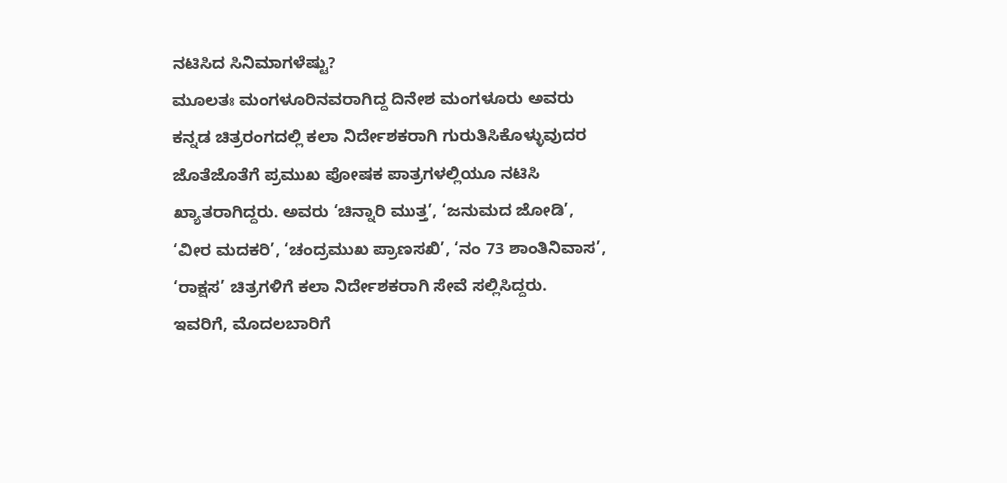ನಟಿಸಿದ ಸಿನಿಮಾಗಳೆಷ್ಟು?
ಮೂಲತಃ ಮಂಗಳೂರಿನವರಾಗಿದ್ದ ದಿನೇಶ ಮಂಗಳೂರು ಅವರು ಕನ್ನಡ ಚಿತ್ರರಂಗದಲ್ಲಿ ಕಲಾ ನಿರ್ದೇಶಕರಾಗಿ ಗುರುತಿಸಿಕೊಳ್ಳುವುದರ ಜೊತೆಜೊತೆಗೆ ಪ್ರಮುಖ ಪೋಷಕ ಪಾತ್ರಗಳಲ್ಲಿಯೂ ನಟಿಸಿ ಖ್ಯಾತರಾಗಿದ್ದರು. ಅವರು ‘ಚಿನ್ನಾರಿ ಮುತ್ತ’, ‘ಜನುಮದ ಜೋಡಿ’, ‘ವೀರ ಮದಕರಿ’, ‘ಚಂದ್ರಮುಖ ಪ್ರಾಣಸಖಿ’, ‘ನಂ 73 ಶಾಂತಿನಿವಾಸ’, ‘ರಾಕ್ಷಸ’ ಚಿತ್ರಗಳಿಗೆ ಕಲಾ ನಿರ್ದೇಶಕರಾಗಿ ಸೇವೆ ಸಲ್ಲಿಸಿದ್ದರು.
ಇವರಿಗೆ, ಮೊದಲಬಾರಿಗೆ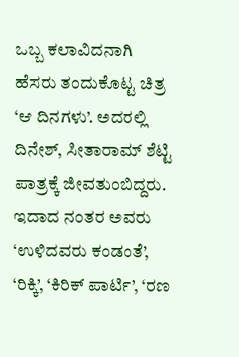ಒಬ್ಬ ಕಲಾವಿದನಾಗಿ ಹೆಸರು ತಂದುಕೊಟ್ಟ ಚಿತ್ರ ‘ಆ ದಿನಗಳು’. ಅದರಲ್ಲಿ ದಿನೇಶ್, ಸೀತಾರಾಮ್ ಶೆಟ್ಟಿ ಪಾತ್ರಕ್ಕೆ ಜೀವತುಂಬಿದ್ದರು. ಇದಾದ ನಂತರ ಅವರು ‘ಉಳಿದವರು ಕಂಡಂತೆ’, ‘ರಿಕ್ಕಿ’, ‘ಕಿರಿಕ್ ಪಾರ್ಟಿ’, ‘ರಣ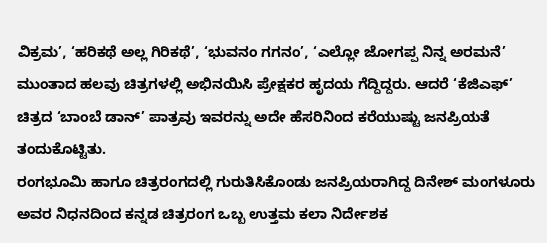ವಿಕ್ರಮ’, ‘ಹರಿಕಥೆ ಅಲ್ಲ ಗಿರಿಕಥೆ’, ‘ಭುವನಂ ಗಗನಂ’, ‘ಎಲ್ಲೋ ಜೋಗಪ್ಪ ನಿನ್ನ ಅರಮನೆ’ ಮುಂತಾದ ಹಲವು ಚಿತ್ರಗಳಲ್ಲಿ ಅಭಿನಯಿಸಿ ಪ್ರೇಕ್ಷಕರ ಹೃದಯ ಗೆದ್ದಿದ್ದರು. ಆದರೆ ‘ಕೆಜಿಎಫ್’ ಚಿತ್ರದ ‘ಬಾಂಬೆ ಡಾನ್’ ಪಾತ್ರವು ಇವರನ್ನು ಅದೇ ಹೆಸರಿನಿಂದ ಕರೆಯುಷ್ಟು ಜನಪ್ರಿಯತೆ ತಂದುಕೊಟ್ಟಿತು.
ರಂಗಭೂಮಿ ಹಾಗೂ ಚಿತ್ರರಂಗದಲ್ಲಿ ಗುರುತಿಸಿಕೊಂಡು ಜನಪ್ರಿಯರಾಗಿದ್ದ ದಿನೇಶ್ ಮಂಗಳೂರು ಅವರ ನಿಧನದಿಂದ ಕನ್ನಡ ಚಿತ್ರರಂಗ ಒಬ್ಬ ಉತ್ತಮ ಕಲಾ ನಿರ್ದೇಶಕ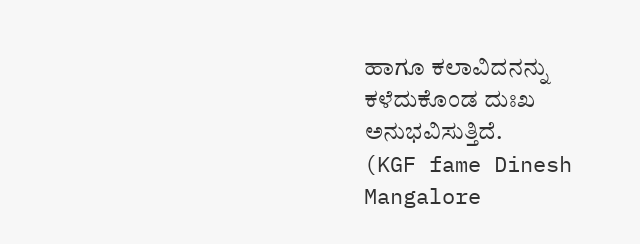ಹಾಗೂ ಕಲಾವಿದನನ್ನು ಕಳೆದುಕೊಂಡ ದುಃಖ ಅನುಭವಿಸುತ್ತಿದೆ.
(KGF fame Dinesh Mangalore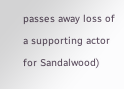passes away loss of a supporting actor for Sandalwood)